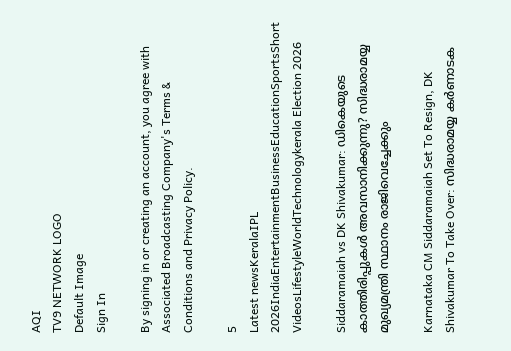AQI
TV9 NETWORK LOGO
Default Image
Sign In

By signing in or creating an account, you agree with Associated Broadcasting Company's Terms & Conditions and Privacy Policy.

5
Latest newsKeralaIPL 2026IndiaEntertainmentBusinessEducationSportsShort VideosLifestyleWorldTechnologykerala Election 2026

Siddaramaiah vs DK Shivakumar: ഡികെയുടെ കാത്തിരിപ്പുകള്‍ അവസാനിക്കുന്നു? സിദ്ധരാമയ്യ മുഖ്യമന്ത്രി സ്ഥാനം രാജിവെച്ചേക്കും

Karnataka CM Siddaramaiah Set To Resign, DK Shivakumar To Take Over: സിദ്ധരാമയ്യ കര്‍ണാടക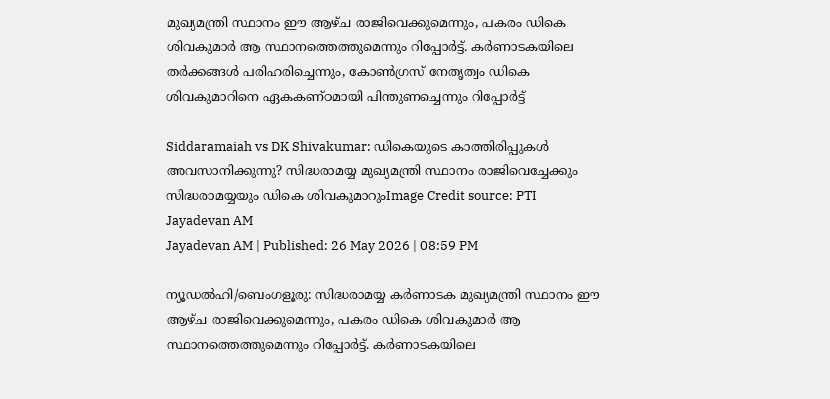മുഖ്യമന്ത്രി സ്ഥാനം ഈ ആഴ്ച രാജിവെക്കുമെന്നും, പകരം ഡികെ ശിവകുമാര്‍ ആ സ്ഥാനത്തെത്തുമെന്നും റിപ്പോര്‍ട്ട്. കര്‍ണാടകയിലെ തര്‍ക്കങ്ങള്‍ പരിഹരിച്ചെന്നും, കോണ്‍ഗ്രസ് നേതൃത്വം ഡികെ ശിവകുമാറിനെ ഏകകണ്ഠമായി പിന്തുണച്ചെന്നും റിപ്പോര്‍ട്ട്

Siddaramaiah vs DK Shivakumar: ഡികെയുടെ കാത്തിരിപ്പുകള്‍ അവസാനിക്കുന്നു? സിദ്ധരാമയ്യ മുഖ്യമന്ത്രി സ്ഥാനം രാജിവെച്ചേക്കും
സിദ്ധരാമയ്യയും ഡികെ ശിവകുമാറുംImage Credit source: PTI
Jayadevan AM
Jayadevan AM | Published: 26 May 2026 | 08:59 PM

ന്യൂഡല്‍ഹി/ബെംഗളൂരു: സിദ്ധരാമയ്യ കര്‍ണാടക മുഖ്യമന്ത്രി സ്ഥാനം ഈ ആഴ്ച രാജിവെക്കുമെന്നും, പകരം ഡികെ ശിവകുമാര്‍ ആ സ്ഥാനത്തെത്തുമെന്നും റിപ്പോര്‍ട്ട്. കര്‍ണാടകയിലെ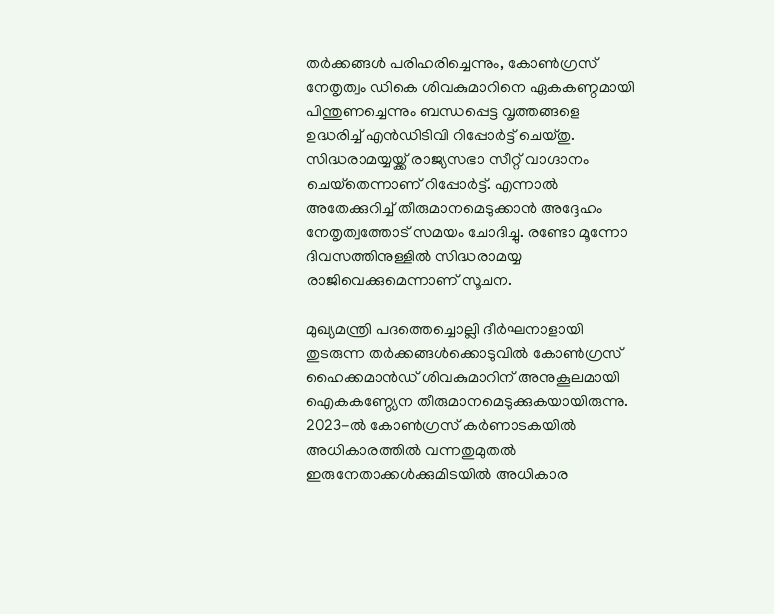തര്‍ക്കങ്ങള്‍ പരിഹരിച്ചെന്നും, കോണ്‍ഗ്രസ് നേതൃത്വം ഡികെ ശിവകുമാറിനെ ഏകകണ്ഠമായി പിന്തുണച്ചെന്നും ബന്ധപ്പെട്ട വൃത്തങ്ങളെ ഉദ്ധരിച്ച് എന്‍ഡിടിവി റിപ്പോര്‍ട്ട് ചെയ്തു. സിദ്ധരാമയ്യയ്ക്ക് രാജ്യസഭാ സീറ്റ് വാഗ്ദാനം ചെയ്‌തെന്നാണ് റിപ്പോര്‍ട്ട്. എന്നാല്‍ അതേക്കുറിച്ച് തീരുമാനമെടുക്കാന്‍ അദ്ദേഹം നേതൃത്വത്തോട് സമയം ചോദിച്ചു. രണ്ടോ മൂന്നോ ദിവസത്തിനുള്ളില്‍ സിദ്ധരാമയ്യ രാജിവെക്കുമെന്നാണ് സൂചന.

മുഖ്യമന്ത്രി പദത്തെച്ചൊല്ലി ദീർഘനാളായി തുടരുന്ന തർക്കങ്ങൾക്കൊടുവിൽ കോൺഗ്രസ് ഹൈക്കമാൻഡ് ശിവകുമാറിന് അനുകൂലമായി ഐകകണ്ഠ്യേന തീരുമാനമെടുക്കുകയായിരുന്നു. 2023-ൽ കോൺഗ്രസ് കർണാടകയിൽ അധികാരത്തിൽ വന്നതുമുതൽ ഇരുനേതാക്കൾക്കുമിടയിൽ അധികാര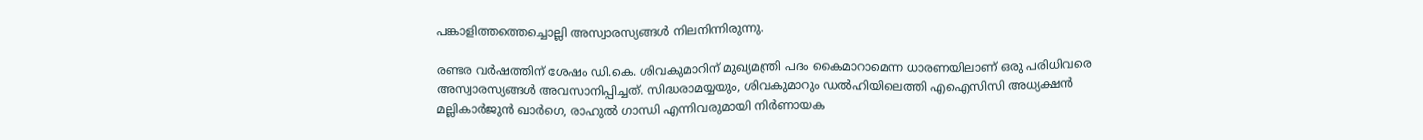പങ്കാളിത്തത്തെച്ചൊല്ലി അസ്വാരസ്യങ്ങൾ നിലനിന്നിരുന്നു.

രണ്ടര വർഷത്തിന് ശേഷം ഡി.കെ. ശിവകുമാറിന് മുഖ്യമന്ത്രി പദം കൈമാറാമെന്ന ധാരണയിലാണ് ഒരു പരിധിവരെ അസ്വാരസ്യങ്ങൾ അവസാനിപ്പിച്ചത്. സിദ്ധരാമയ്യയും, ശിവകുമാറും ഡൽഹിയിലെത്തി എഐസിസി അധ്യക്ഷൻ മല്ലികാർജുൻ ഖാർഗെ, രാഹുൽ ഗാന്ധി എന്നിവരുമായി നിർണായക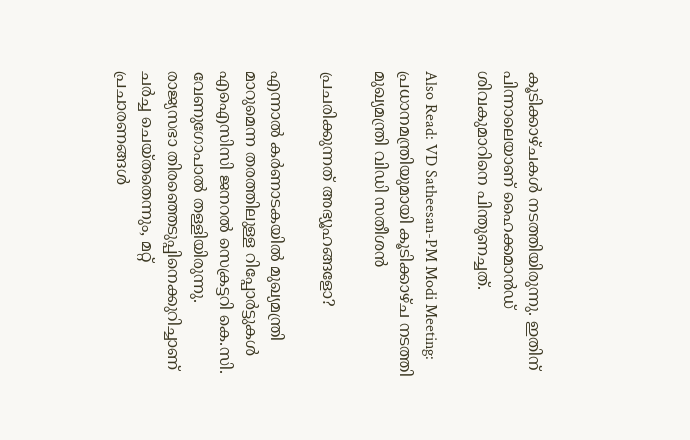കൂടിക്കാഴ്ചകൾ നടത്തിയിരുന്നു. ഇതിന് പിന്നാലെയാണ് ഹൈക്കമാന്‍ഡ് ശിവകുമാറിനെ പിന്തുണച്ചത്.

Also Read: VD Satheesan-PM Modi Meeting: പ്രധാനമന്ത്രിയുമായി കൂടിക്കാഴ്ച നടത്തി മുഖ്യമന്ത്രി വിഡി സതീശൻ

പ്രചരിക്കുന്നത് അഭ്യൂഹങ്ങളോ?

എന്നാല്‍ കര്‍ണാടകയില്‍ മുഖ്യമന്ത്രി മാറുമെന്ന തരത്തിലുള്ള റിപ്പോര്‍ട്ടുകള്‍ എഐസിസി ജനറല്‍ സെക്രട്ടറി കെ.സി. വേണുഗോപാല്‍ തള്ളിയിരുന്നു. രാജ്യസഭാ തിരഞ്ഞെടുപ്പിനെക്കുറിച്ചാണ് ചര്‍ച്ച ചെയ്തതെന്നും, മറ്റ് പ്രചാരണങ്ങള്‍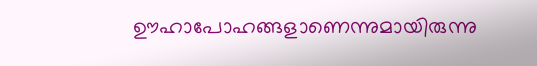ഊഹാപോഹങ്ങളാണെന്നുമായിരുന്നു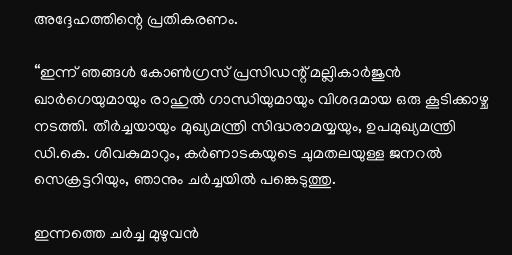അദ്ദേഹത്തിന്റെ പ്രതികരണം.

“ഇന്ന് ഞങ്ങൾ കോൺഗ്രസ് പ്രസിഡന്റ് മല്ലികാർജുൻ ഖാർഗെയുമായും രാഹുൽ ഗാന്ധിയുമായും വിശദമായ ഒരു കൂടിക്കാഴ്ച നടത്തി. തീർച്ചയായും മുഖ്യമന്ത്രി സിദ്ധരാമയ്യയും, ഉപമുഖ്യമന്ത്രി ഡി.കെ. ശിവകുമാറും, കർണാടകയുടെ ചുമതലയുള്ള ജനറൽ സെക്രട്ടറിയും, ഞാനും ചർച്ചയിൽ പങ്കെടുത്തു.

ഇന്നത്തെ ചർച്ച മുഴുവൻ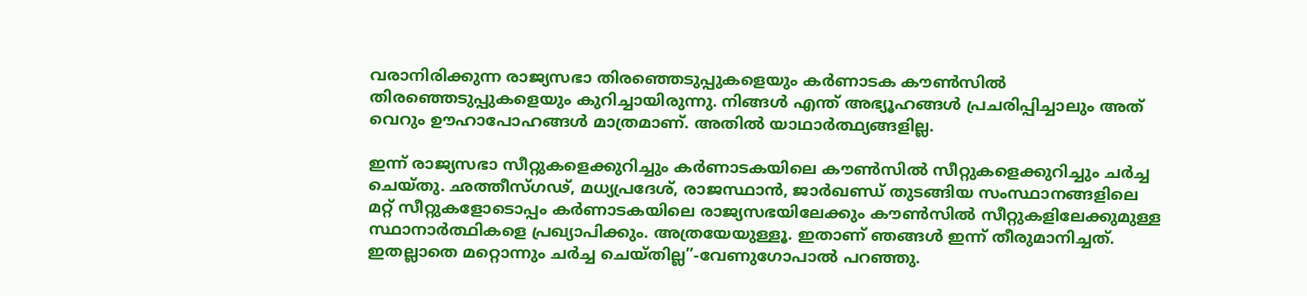വരാനിരിക്കുന്ന രാജ്യസഭാ തിരഞ്ഞെടുപ്പുകളെയും കർണാടക കൗൺസിൽ തിരഞ്ഞെടുപ്പുകളെയും കുറിച്ചായിരുന്നു. നിങ്ങൾ എന്ത് അഭ്യൂഹങ്ങള്‍ പ്രചരിപ്പിച്ചാലും അത് വെറും ഊഹാപോഹങ്ങൾ മാത്രമാണ്. അതില്‍ യാഥാര്‍ത്ഥ്യങ്ങളില്ല.

ഇന്ന് രാജ്യസഭാ സീറ്റുകളെക്കുറിച്ചും കർണാടകയിലെ കൗൺസിൽ സീറ്റുകളെക്കുറിച്ചും ചർച്ച ചെയ്തു. ഛത്തീസ്ഗഢ്, മധ്യപ്രദേശ്, രാജസ്ഥാൻ, ജാർഖണ്ഡ് തുടങ്ങിയ സംസ്ഥാനങ്ങളിലെ മറ്റ് സീറ്റുകളോടൊപ്പം കർണാടകയിലെ രാജ്യസഭയിലേക്കും കൗൺസിൽ സീറ്റുകളിലേക്കുമുള്ള സ്ഥാനാർത്ഥികളെ പ്രഖ്യാപിക്കും. അത്രയേയുള്ളൂ. ഇതാണ് ഞങ്ങൾ ഇന്ന് തീരുമാനിച്ചത്. ഇതല്ലാതെ മറ്റൊന്നും ചര്‍ച്ച ചെയ്തില്ല”-വേണുഗോപാല്‍ പറഞ്ഞു.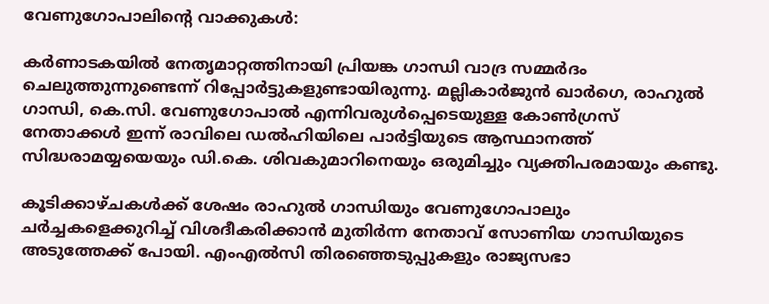വേണുഗോപാലിന്റെ വാക്കുകള്‍:

കർണാടകയിൽ നേതൃമാറ്റത്തിനായി പ്രിയങ്ക ഗാന്ധി വാദ്ര സമ്മർദം ചെലുത്തുന്നുണ്ടെന്ന് റിപ്പോര്‍ട്ടുകളുണ്ടായിരുന്നു. മല്ലികാർജുൻ ഖാർഗെ, രാഹുൽ ഗാന്ധി, കെ.സി. വേണുഗോപാൽ എന്നിവരുൾപ്പെടെയുള്ള കോൺഗ്രസ് നേതാക്കൾ ഇന്ന് രാവിലെ ഡൽഹിയിലെ പാർട്ടിയുടെ ആസ്ഥാനത്ത് സിദ്ധരാമയ്യയെയും ഡി.കെ. ശിവകുമാറിനെയും ഒരുമിച്ചും വ്യക്തിപരമായും കണ്ടു.

കൂടിക്കാഴ്ചകൾക്ക് ശേഷം രാഹുൽ ഗാന്ധിയും വേണുഗോപാലും ചർച്ചകളെക്കുറിച്ച് വിശദീകരിക്കാൻ മുതിർന്ന നേതാവ് സോണിയ ഗാന്ധിയുടെ അടുത്തേക്ക് പോയി. എംഎൽസി തിരഞ്ഞെടുപ്പുകളും രാജ്യസഭാ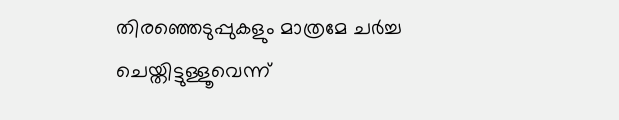തിരഞ്ഞെടുപ്പുകളും മാത്രമേ ചർച്ച ചെയ്തിട്ടുള്ളൂവെന്ന്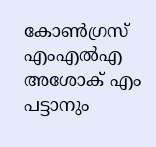കോണ്‍ഗ്രസ് എംഎല്‍എ അശോക് എം പട്ടാനും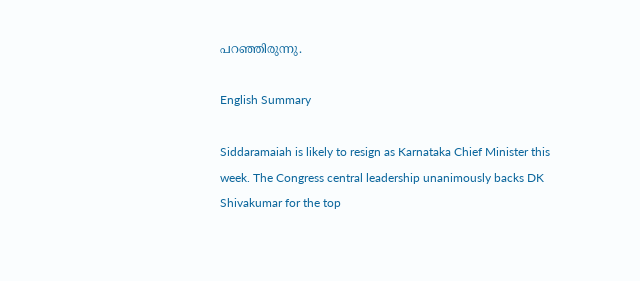പറഞ്ഞിരുന്നു.

English Summary

Siddaramaiah is likely to resign as Karnataka Chief Minister this week. The Congress central leadership unanimously backs DK Shivakumar for the top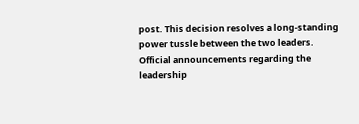post. This decision resolves a long-standing power tussle between the two leaders. Official announcements regarding the leadership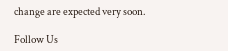change are expected very soon.

Follow Us